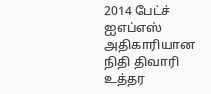2014 பேட்ச் ஐஎப்எஸ் அதிகாரியான நிதி திவாரி உத்தர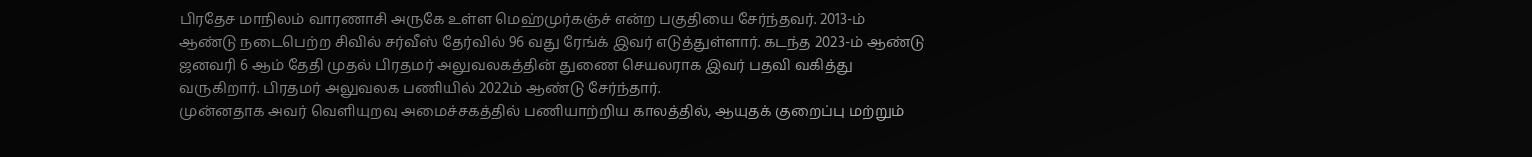பிரதேச மாநிலம் வாரணாசி அருகே உள்ள மெஹ்முர்கஞ்ச் என்ற பகுதியை சேர்ந்தவர். 2013-ம் ஆண்டு நடைபெற்ற சிவில் சர்வீஸ் தேர்வில் 96 வது ரேங்க் இவர் எடுத்துள்ளார். கடந்த 2023-ம் ஆண்டு ஜனவரி 6 ஆம் தேதி முதல் பிரதமர் அலுவலகத்தின் துணை செயலராக இவர் பதவி வகித்து வருகிறார். பிரதமர் அலுவலக பணியில் 2022ம் ஆண்டு சேர்ந்தார்.
முன்னதாக அவர் வெளியுறவு அமைச்சகத்தில் பணியாற்றிய காலத்தில், ஆயுதக் குறைப்பு மற்றும்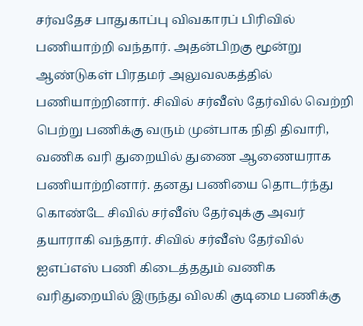சர்வதேச பாதுகாப்பு விவகாரப் பிரிவில் பணியாற்றி வந்தார். அதன்பிறகு மூன்று ஆண்டுகள் பிரதமர் அலுவலகத்தில் பணியாற்றினார். சிவில் சர்வீஸ் தேர்வில் வெற்றி பெற்று பணிக்கு வரும் முன்பாக நிதி திவாரி, வணிக வரி துறையில் துணை ஆணையராக பணியாற்றினார். தனது பணியை தொடர்ந்து கொண்டே சிவில் சர்வீஸ் தேர்வுக்கு அவர் தயாராகி வந்தார். சிவில் சர்வீஸ் தேர்வில் ஐஎப்எஸ் பணி கிடைத்ததும் வணிக வரிதுறையில் இருந்து விலகி குடிமை பணிக்கு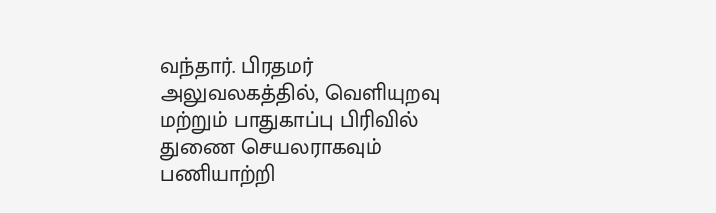வந்தார். பிரதமர் அலுவலகத்தில், வெளியுறவு மற்றும் பாதுகாப்பு பிரிவில் துணை செயலராகவும் பணியாற்றி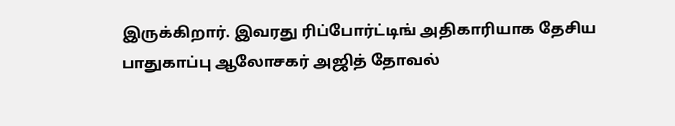இருக்கிறார். இவரது ரிப்போர்ட்டிங் அதிகாரியாக தேசிய பாதுகாப்பு ஆலோசகர் அஜித் தோவல்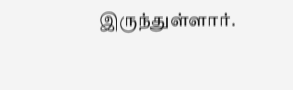இருந்துள்ளார்.